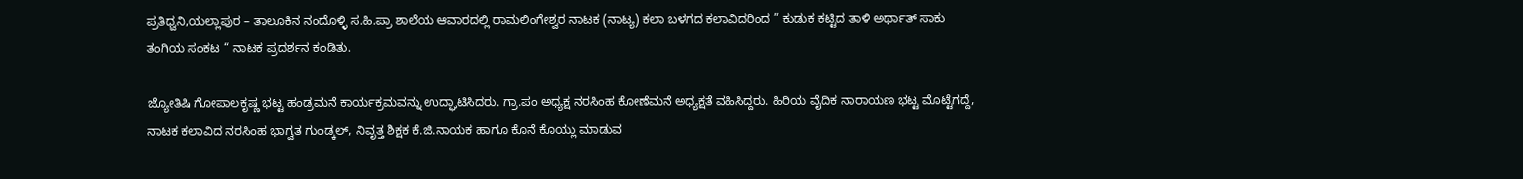ಪ್ರತಿಧ್ವನಿ,ಯಲ್ಲಾಪುರ – ತಾಲೂಕಿನ ನಂದೊಳ್ಳಿ ಸ.ಹಿ.ಪ್ರಾ ಶಾಲೆಯ ಆವಾರದಲ್ಲಿ ರಾಮಲಿಂಗೇಶ್ವರ ನಾಟಕ (ನಾಟ್ಯ) ಕಲಾ ಬಳಗದ ಕಲಾವಿದರಿಂದ ” ಕುಡುಕ ಕಟ್ಟಿದ ತಾಳಿ ಅರ್ಥಾತ್ ಸಾಕು ತಂಗಿಯ ಸಂಕಟ “ ನಾಟಕ ಪ್ರದರ್ಶನ ಕಂಡಿತು.

ಜ್ಯೋತಿಷಿ ಗೋಪಾಲಕೃಷ್ಣ ಭಟ್ಟ ಹಂಡ್ರಮನೆ ಕಾರ್ಯಕ್ರಮವನ್ನು ಉದ್ಘಾಟಿಸಿದರು. ಗ್ರಾ.ಪಂ ಅಧ್ಯಕ್ಷ ನರಸಿಂಹ ಕೋಣೆಮನೆ ಅಧ್ಯಕ್ಷತೆ ವಹಿಸಿದ್ದರು. ಹಿರಿಯ ವೈದಿಕ ನಾರಾಯಣ ಭಟ್ಟ ಮೊಟ್ಟೆಗದ್ದೆ, ನಾಟಕ ಕಲಾವಿದ ನರಸಿಂಹ ಭಾಗ್ವತ ಗುಂಡ್ಕಲ್, ನಿವೃತ್ತ ಶಿಕ್ಷಕ ಕೆ.ಜಿ.ನಾಯಕ ಹಾಗೂ ಕೊನೆ ಕೊಯ್ಲು ಮಾಡುವ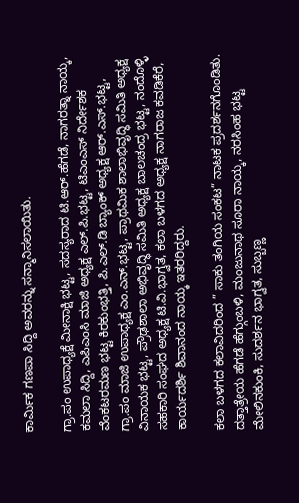ಕಾರ್ಮಿಕ ಗಣಪಾ ಸಿದ್ದಿ ಅವರನ್ನು ಸನ್ಮಾನಿಸಲಾಯಿತು.

ಗ್ರಾ.ಪಂ ಉಪಾಧ್ಯಕ್ಷೆ ಮೀನಾಕ್ಷಿ ಭಟ್ಟ, ಸದಸ್ಯರಾದ ಟಿ.ಆರ್.ಹೆಗಡೆ, ನಾಗರತ್ನಾ ನಾಯ್ಕ, ಕಮಲಾ ಸಿದ್ದಿ, ಎಪಿಎಂಸಿ ಮಾಜಿ ಅಧ್ಯಕ್ಷ ಎಲ್.ಪಿ.ಭಟ್ಟ, ಟಿಎಂಎಸ್ ನಿರ್ದೇಶಕ ವೆಂಕಟರಮಣ ಭಟ್ಟ ಕಿರಕುಂಭತ್ತಿ, ಪಿ.ಎಲ್.ಡಿ ಬ್ಯಾಂಕ್ ಅಧ್ಯಕ್ಷ ಆರ್.ಎಸ್.ಭಟ್ಟ, ಗ್ರಾ.ಪಂ ಮಾಜಿ ಉಪಾಧ್ಯಕ್ಷ ಎಂ.ಎನ್.ಭಟ್ಟ, ಪ್ರಾಥಮಿಕ ಶಾಲಾಭಿವೃದ್ಧಿ ಸಮಿತಿ ಅಧ್ಯಕ್ಷ ವಿನಾಯಕ ಭಟ್ಟ, ಪ್ರೌಢಶಾಲಾ ಅಭಿವೃದ್ಧಿ ಸಮಿತಿ ಅಧ್ಯಕ್ಷ ಬಾಲಚಂದ್ರ ಭಟ್ಟ, ನಂದೊಳ್ಳಿ ಸಹಕಾರಿ ಸಂಘದ ಅಧ್ಯಕ್ಷ ಟಿ.ವಿ.ಭಾಗ್ವತ, ಕಲಾ ಬಳಗದ ಅಧ್ಯಕ್ಷ ನಾಗರಾಜ ಕವಡಿಕೆರೆ, ಕಾರ್ಯದರ್ಶಿ ಶಿವಾನಂದ ನಾಯ್ಕ ಇತರರಿದ್ದರು.

ಕಲಾ ಬಳಗದ ಕಲಾವಿದರಿಂದ ” ಸಾಕು ತಂಗಿಯ ಸಂಕಟ” ನಾಟಕ ಪ್ರದರ್ಶನಗೊಂಡಿತು. ದತ್ತಾತ್ರೇಯ ಹೆಗಡೆ ಹೆಗ್ಗುಂಬಳಿ, ಮಂಜುನಾಥ ಸೂರಾ ನಾಯ್ಕ, ನರಸಿಂಹ ಭಟ್ಟ ಮೇಲಿನಕುಂಕಿ, ಸುದರ್ಶನ ಭಾಗ್ವತ, ಸುಬ್ಬಣ್ಣ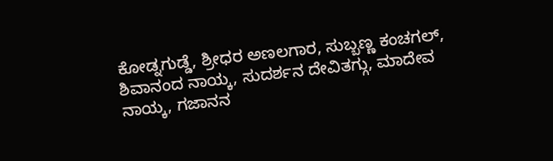ಕೋಡ್ನಗುಡ್ಡೆ, ಶ್ರೀಧರ ಅಣಲಗಾರ, ಸುಬ್ಬಣ್ಣ ಕಂಚಗಲ್, ಶಿವಾನಂದ ನಾಯ್ಕ, ಸುದರ್ಶನ ದೇವಿತಗ್ಗು, ಮಾದೇವ ನಾಯ್ಕ, ಗಜಾನನ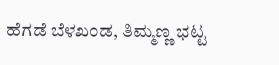ಹೆಗಡೆ ಬೆಳಖಂಡ, ತಿಮ್ಮಣ್ಣ ಭಟ್ಟ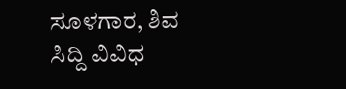ಸೂಳಗಾರ, ಶಿವ ಸಿದ್ದಿ ವಿವಿಧ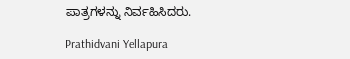ಪಾತ್ರಗಳನ್ನು ನಿರ್ವಹಿಸಿದರು.

Prathidvani Yellapura